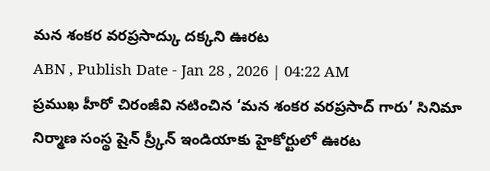మన శంకర వరప్రసాద్కు దక్కని ఊరట
ABN , Publish Date - Jan 28 , 2026 | 04:22 AM
ప్రముఖ హీరో చిరంజీవి నటించిన ‘మన శంకర వరప్రసాద్ గారు’ సినిమా నిర్మాణ సంస్థ షైన్ స్ర్కీన్ ఇండియాకు హైకోర్టులో ఊరట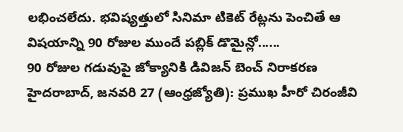లభించలేదు. భవిష్యత్తులో సినిమా టికెట్ రేట్లను పెంచితే ఆ విషయాన్ని 90 రోజుల ముందే పబ్లిక్ డొమైన్లో......
90 రోజుల గడువుపై జోక్యానికి డివిజన్ బెంచ్ నిరాకరణ
హైదరాబాద్, జనవరి 27 (ఆంధ్రజ్యోతి): ప్రముఖ హీరో చిరంజీవి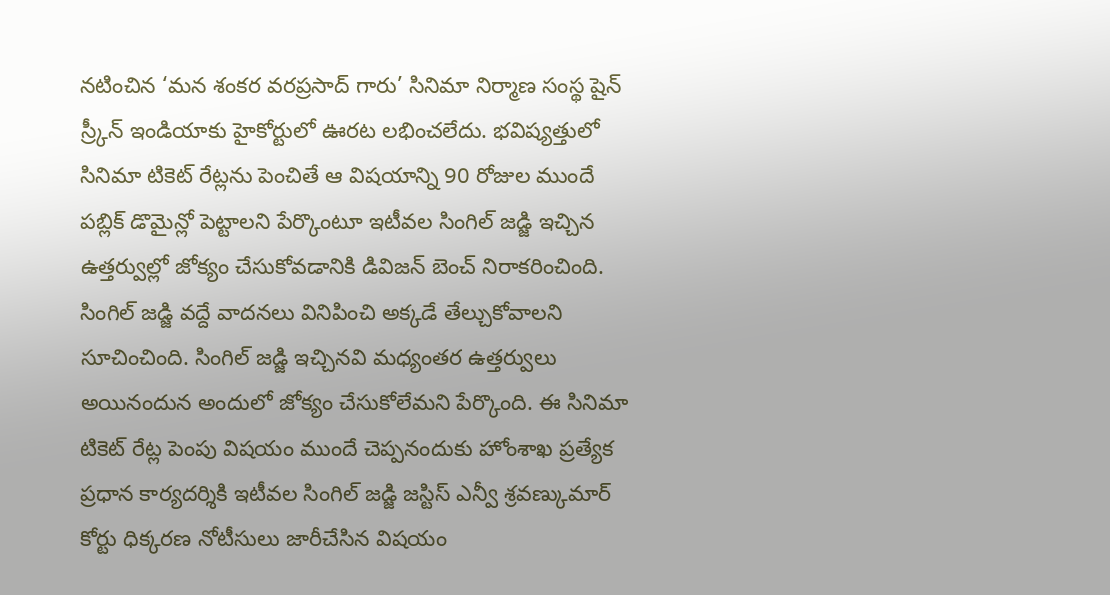నటించిన ‘మన శంకర వరప్రసాద్ గారు’ సినిమా నిర్మాణ సంస్థ షైన్ స్ర్కీన్ ఇండియాకు హైకోర్టులో ఊరట లభించలేదు. భవిష్యత్తులో సినిమా టికెట్ రేట్లను పెంచితే ఆ విషయాన్ని 90 రోజుల ముందే పబ్లిక్ డొమైన్లో పెట్టాలని పేర్కొంటూ ఇటీవల సింగిల్ జడ్జి ఇచ్చిన ఉత్తర్వుల్లో జోక్యం చేసుకోవడానికి డివిజన్ బెంచ్ నిరాకరించింది. సింగిల్ జడ్జి వద్దే వాదనలు వినిపించి అక్కడే తేల్చుకోవాలని సూచించింది. సింగిల్ జడ్జి ఇచ్చినవి మధ్యంతర ఉత్తర్వులు అయినందున అందులో జోక్యం చేసుకోలేమని పేర్కొంది. ఈ సినిమా టికెట్ రేట్ల పెంపు విషయం ముందే చెప్పనందుకు హోంశాఖ ప్రత్యేక ప్రధాన కార్యదర్శికి ఇటీవల సింగిల్ జడ్జి జస్టిస్ ఎన్వీ శ్రవణ్కుమార్ కోర్టు ధిక్కరణ నోటీసులు జారీచేసిన విషయం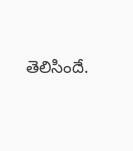తెలిసిందే.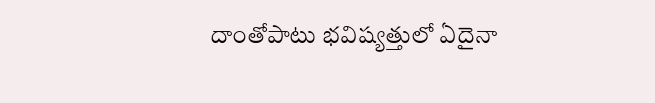దాంతోపాటు భవిష్యత్తులో ఏదైనా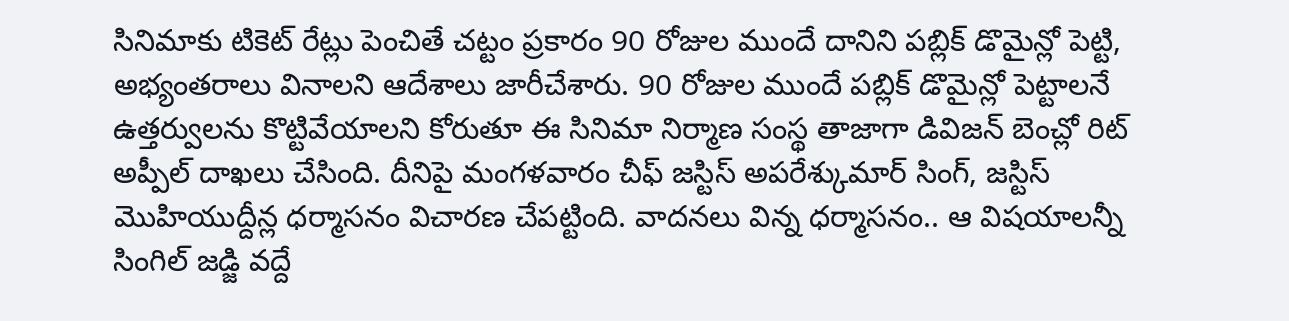సినిమాకు టికెట్ రేట్లు పెంచితే చట్టం ప్రకారం 90 రోజుల ముందే దానిని పబ్లిక్ డొమైన్లో పెట్టి, అభ్యంతరాలు వినాలని ఆదేశాలు జారీచేశారు. 90 రోజుల ముందే పబ్లిక్ డొమైన్లో పెట్టాలనే ఉత్తర్వులను కొట్టివేయాలని కోరుతూ ఈ సినిమా నిర్మాణ సంస్థ తాజాగా డివిజన్ బెంచ్లో రిట్ అప్పీల్ దాఖలు చేసింది. దీనిపై మంగళవారం చీఫ్ జస్టిస్ అపరేశ్కుమార్ సింగ్, జస్టిస్ మొహియుద్దీన్ల ధర్మాసనం విచారణ చేపట్టింది. వాదనలు విన్న ధర్మాసనం.. ఆ విషయాలన్నీ సింగిల్ జడ్జి వద్దే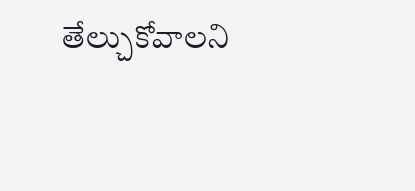తేల్చుకోవాలని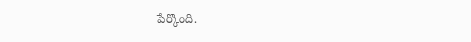పేర్కొంది.